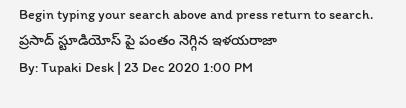Begin typing your search above and press return to search.
ప్రసాద్ స్టూడియోస్ పై పంతం నెగ్గిన ఇళయరాజా
By: Tupaki Desk | 23 Dec 2020 1:00 PM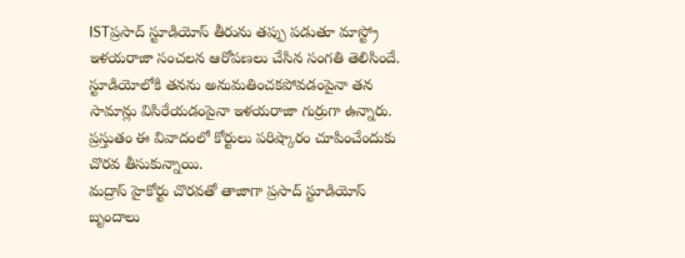ISTప్రసాద్ స్టూడియోస్ తీరును తప్పు పడుతూ మాస్ట్రో ఇళయరాజా సంచలన ఆరోపణలు చేసిన సంగతి తెలిసిందే. స్టూడియోలోకి తనను అనుమతించకపోవడంపైనా తన సామాన్లు విసిరేయడంపైనా ఇళయరాజా గుర్రుగా ఉన్నారు. ప్రస్తుతం ఈ వివాదంలో కోర్టులు పరిష్కారం చూపించేందుకు చొరవ తీసుకున్నాయి.
మద్రాస్ హైకోర్టు చొరవతో తాజాగా ప్రసాద్ స్టూడియోస్ బృందాలు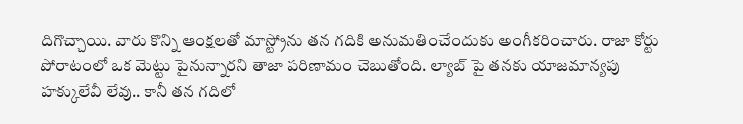దిగొచ్చాయి. వారు కొన్ని ఆంక్షలతో మాస్ట్రోను తన గదికి అనుమతించేందుకు అంగీకరించారు. రాజా కోర్టు పోరాటంలో ఒక మెట్టు పైనున్నారని తాజా పరిణామం చెబుతోంది. ల్యాబ్ పై తనకు యాజమాన్యపు హక్కులేవీ లేవు.. కానీ తన గదిలో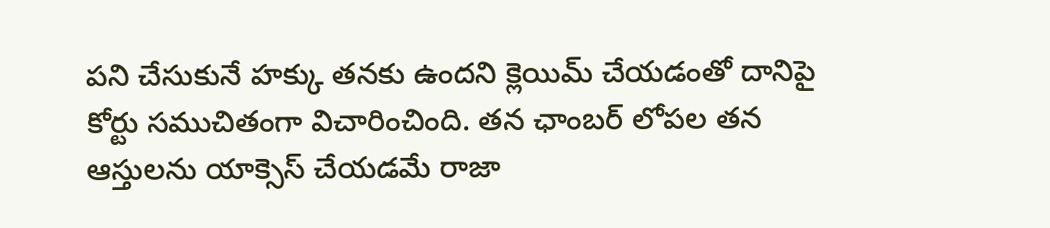పని చేసుకునే హక్కు తనకు ఉందని క్లెయిమ్ చేయడంతో దానిపై కోర్టు సముచితంగా విచారించింది. తన ఛాంబర్ లోపల తన ఆస్తులను యాక్సెస్ చేయడమే రాజా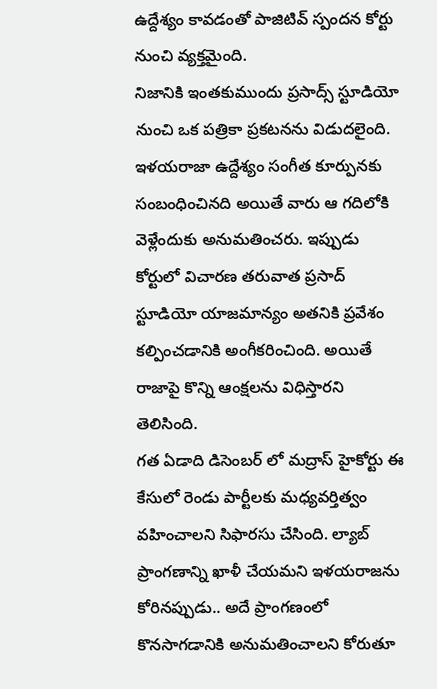ఉద్దేశ్యం కావడంతో పాజిటివ్ స్పందన కోర్టు నుంచి వ్యక్తమైంది.
నిజానికి ఇంతకుముందు ప్రసాద్స్ స్టూడియో నుంచి ఒక పత్రికా ప్రకటనను విడుదలైంది. ఇళయరాజా ఉద్దేశ్యం సంగీత కూర్పునకు సంబంధించినది అయితే వారు ఆ గదిలోకి వెళ్లేందుకు అనుమతించరు. ఇప్పుడు కోర్టులో విచారణ తరువాత ప్రసాద్ స్టూడియో యాజమాన్యం అతనికి ప్రవేశం కల్పించడానికి అంగీకరించింది. అయితే రాజాపై కొన్ని ఆంక్షలను విధిస్తారని తెలిసింది.
గత ఏడాది డిసెంబర్ లో మద్రాస్ హైకోర్టు ఈ కేసులో రెండు పార్టీలకు మధ్యవర్తిత్వం వహించాలని సిఫారసు చేసింది. ల్యాబ్ ప్రాంగణాన్ని ఖాళీ చేయమని ఇళయరాజను కోరినప్పుడు.. అదే ప్రాంగణంలో కొనసాగడానికి అనుమతించాలని కోరుతూ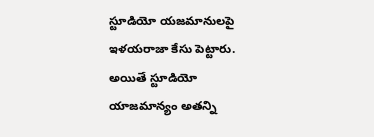స్టూడియో యజమానులపై ఇళయరాజా కేసు పెట్టారు. అయితే స్టూడియో యాజమాన్యం అతన్ని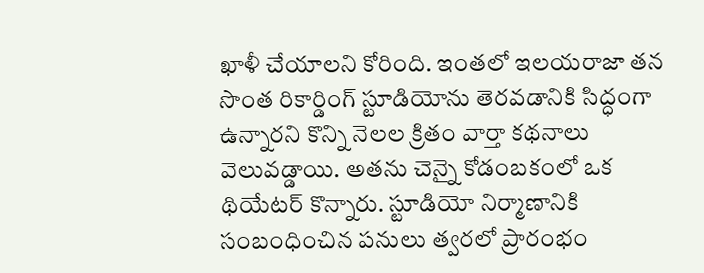ఖాళీ చేయాలని కోరింది. ఇంతలో ఇలయరాజా తన సొంత రికార్డింగ్ స్టూడియోను తెరవడానికి సిద్ధంగా ఉన్నారని కొన్ని నెలల క్రితం వార్తా కథనాలు వెలువడ్డాయి. అతను చెన్నై కోడంబకంలో ఒక థియేటర్ కొన్నారు. స్టూడియో నిర్మాణానికి సంబంధించిన పనులు త్వరలో ప్రారంభం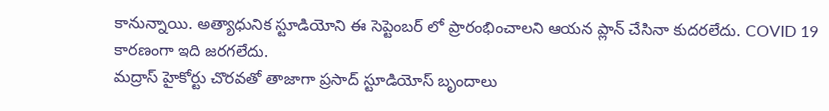కానున్నాయి. అత్యాధునిక స్టూడియోని ఈ సెప్టెంబర్ లో ప్రారంభించాలని ఆయన ప్లాన్ చేసినా కుదరలేదు. COVID 19 కారణంగా ఇది జరగలేదు.
మద్రాస్ హైకోర్టు చొరవతో తాజాగా ప్రసాద్ స్టూడియోస్ బృందాలు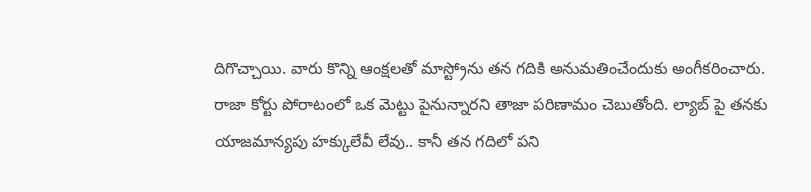దిగొచ్చాయి. వారు కొన్ని ఆంక్షలతో మాస్ట్రోను తన గదికి అనుమతించేందుకు అంగీకరించారు. రాజా కోర్టు పోరాటంలో ఒక మెట్టు పైనున్నారని తాజా పరిణామం చెబుతోంది. ల్యాబ్ పై తనకు యాజమాన్యపు హక్కులేవీ లేవు.. కానీ తన గదిలో పని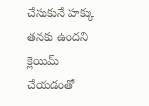చేసుకునే హక్కు తనకు ఉందని క్లెయిమ్ చేయడంతో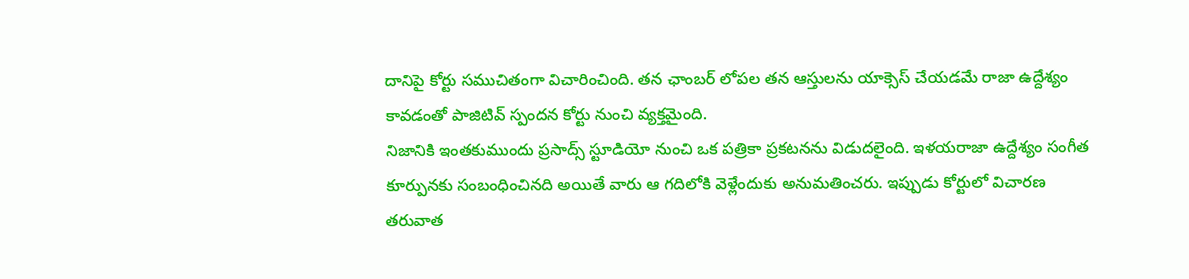దానిపై కోర్టు సముచితంగా విచారించింది. తన ఛాంబర్ లోపల తన ఆస్తులను యాక్సెస్ చేయడమే రాజా ఉద్దేశ్యం కావడంతో పాజిటివ్ స్పందన కోర్టు నుంచి వ్యక్తమైంది.
నిజానికి ఇంతకుముందు ప్రసాద్స్ స్టూడియో నుంచి ఒక పత్రికా ప్రకటనను విడుదలైంది. ఇళయరాజా ఉద్దేశ్యం సంగీత కూర్పునకు సంబంధించినది అయితే వారు ఆ గదిలోకి వెళ్లేందుకు అనుమతించరు. ఇప్పుడు కోర్టులో విచారణ తరువాత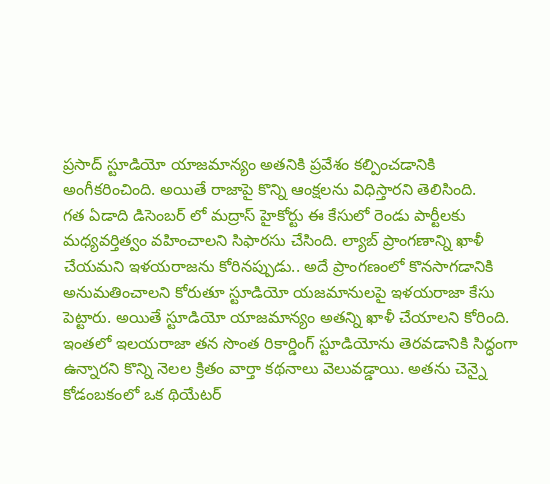ప్రసాద్ స్టూడియో యాజమాన్యం అతనికి ప్రవేశం కల్పించడానికి అంగీకరించింది. అయితే రాజాపై కొన్ని ఆంక్షలను విధిస్తారని తెలిసింది.
గత ఏడాది డిసెంబర్ లో మద్రాస్ హైకోర్టు ఈ కేసులో రెండు పార్టీలకు మధ్యవర్తిత్వం వహించాలని సిఫారసు చేసింది. ల్యాబ్ ప్రాంగణాన్ని ఖాళీ చేయమని ఇళయరాజను కోరినప్పుడు.. అదే ప్రాంగణంలో కొనసాగడానికి అనుమతించాలని కోరుతూ స్టూడియో యజమానులపై ఇళయరాజా కేసు పెట్టారు. అయితే స్టూడియో యాజమాన్యం అతన్ని ఖాళీ చేయాలని కోరింది. ఇంతలో ఇలయరాజా తన సొంత రికార్డింగ్ స్టూడియోను తెరవడానికి సిద్ధంగా ఉన్నారని కొన్ని నెలల క్రితం వార్తా కథనాలు వెలువడ్డాయి. అతను చెన్నై కోడంబకంలో ఒక థియేటర్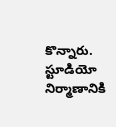కొన్నారు. స్టూడియో నిర్మాణానికి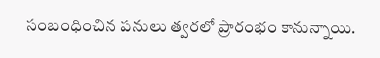సంబంధించిన పనులు త్వరలో ప్రారంభం కానున్నాయి.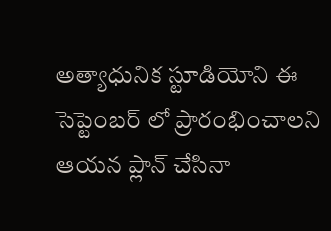అత్యాధునిక స్టూడియోని ఈ సెప్టెంబర్ లో ప్రారంభించాలని ఆయన ప్లాన్ చేసినా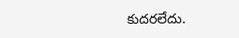కుదరలేదు.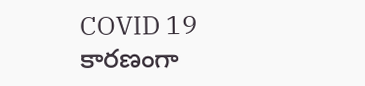COVID 19 కారణంగా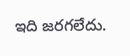ఇది జరగలేదు.